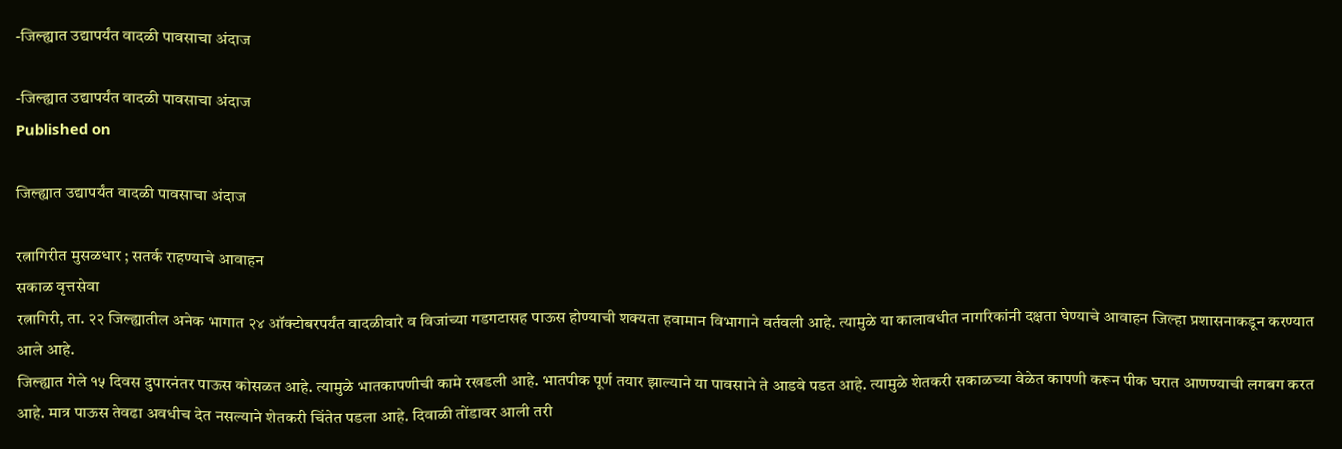-जिल्ह्यात उद्यापर्यंत वादळी पावसाचा अंदाज

-जिल्ह्यात उद्यापर्यंत वादळी पावसाचा अंदाज
Published on

जिल्ह्यात उद्यापर्यंत वादळी पावसाचा अंदाज

रत्नागिरीत मुसळधार ; सतर्क राहण्याचे आवाहन
सकाळ वृत्तसेवा
रत्नागिरी, ता. २२ जिल्ह्यातील अनेक भागात २४ ऑक्टोबरपर्यंत वादळीवारे व विजांच्या गडगटासह पाऊस होण्याची शक्यता हवामान विभागाने वर्तवली आहे. त्यामुळे या कालावधीत नागरिकांनी दक्षता घेण्याचे आवाहन जिल्हा प्रशासनाकडून करण्यात आले आहे.
जिल्ह्यात गेले १५ दिवस दुपारनंतर पाऊस कोसळत आहे. त्यामुळे भातकापणीची कामे रखडली आहे. भातपीक पूर्ण तयार झाल्याने या पावसाने ते आडवे पडत आहे. त्यामुळे शेतकरी सकाळच्या वेळेत कापणी करून पीक घरात आणण्याची लगबग करत आहे. मात्र पाऊस तेवढा अवधीच देत नसल्याने शेतकरी चिंतेत पडला आहे. दिवाळी तोंडावर आली तरी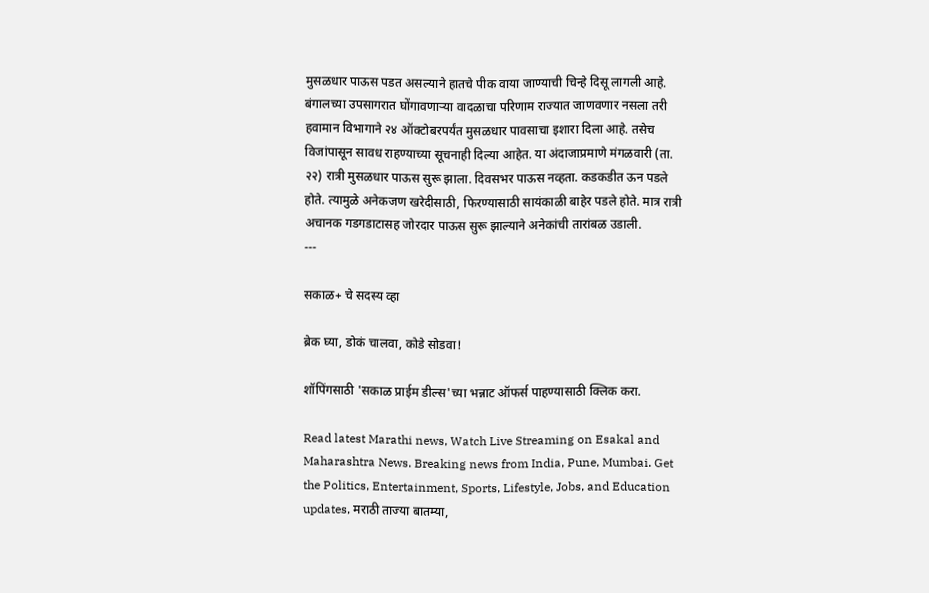मुसळधार पाऊस पडत असल्याने हातचे पीक वाया जाण्याची चिन्हे दिसू लागली आहे.
बंगालच्या उपसागरात घोंगावणाऱ्या वादळाचा परिणाम राज्यात जाणवणार नसला तरी हवामान विभागाने २४ ऑक्टोबरपर्यंत मुसळधार पावसाचा इशारा दिला आहे. तसेच विजांपासून सावध राहण्याच्या सूचनाही दिल्या आहेत. या अंदाजाप्रमाणे मंगळवारी (ता. २२) रात्री मुसळधार पाऊस सुरू झाला. दिवसभर पाऊस नव्हता. कडकडीत ऊन पडले होते. त्यामुळे अनेकजण खरेदीसाठी, फिरण्यासाठी सायंकाळी बाहेर पडले होते. मात्र रात्री अचानक गडगडाटासह जोरदार पाऊस सुरू झाल्याने अनेकांची तारांबळ उडाली.
---

सकाळ+ चे सदस्य व्हा

ब्रेक घ्या, डोकं चालवा, कोडे सोडवा!

शॉपिंगसाठी 'सकाळ प्राईम डील्स'च्या भन्नाट ऑफर्स पाहण्यासाठी क्लिक करा.

Read latest Marathi news, Watch Live Streaming on Esakal and Maharashtra News. Breaking news from India, Pune, Mumbai. Get the Politics, Entertainment, Sports, Lifestyle, Jobs, and Education updates, मराठी ताज्या बातम्या,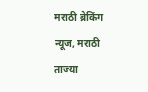मराठी ब्रेकिंग न्यूज, मराठी ताज्या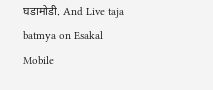घडामोडी. And Live taja batmya on Esakal Mobile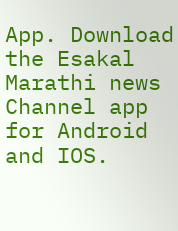App. Download the Esakal Marathi news Channel app for Android and IOS.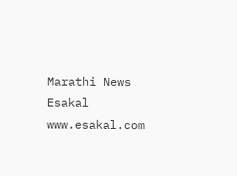Marathi News Esakal
www.esakal.com